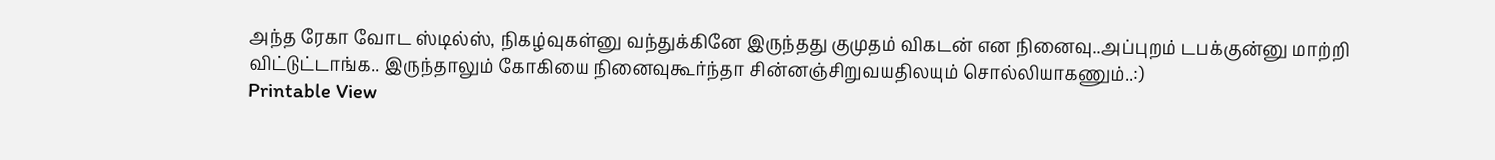அந்த ரேகா வோட ஸ்டில்ஸ், நிகழ்வுகள்னு வந்துக்கினே இருந்தது குமுதம் விகடன் என நினைவு..அப்புறம் டபக்குன்னு மாற்றி விட்டுட்டாங்க.. இருந்தாலும் கோகியை நினைவுகூர்ந்தா சின்னஞ்சிறுவயதிலயும் சொல்லியாகணும்..:)
Printable View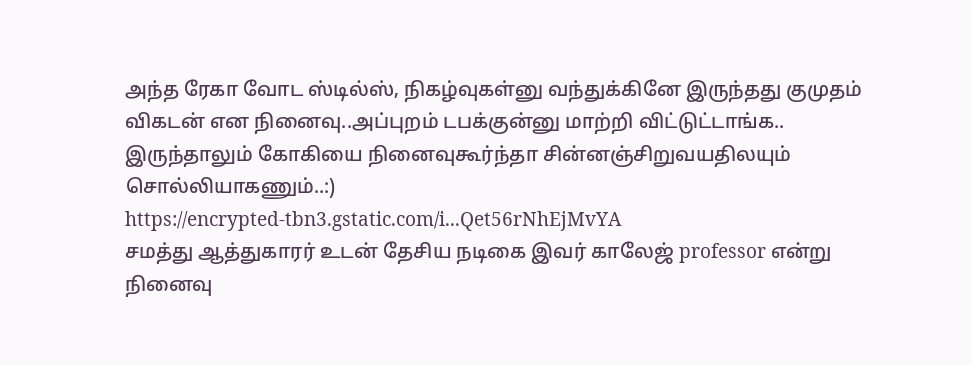அந்த ரேகா வோட ஸ்டில்ஸ், நிகழ்வுகள்னு வந்துக்கினே இருந்தது குமுதம் விகடன் என நினைவு..அப்புறம் டபக்குன்னு மாற்றி விட்டுட்டாங்க.. இருந்தாலும் கோகியை நினைவுகூர்ந்தா சின்னஞ்சிறுவயதிலயும் சொல்லியாகணும்..:)
https://encrypted-tbn3.gstatic.com/i...Qet56rNhEjMvYA
சமத்து ஆத்துகாரர் உடன் தேசிய நடிகை இவர் காலேஜ் professor என்று நினைவு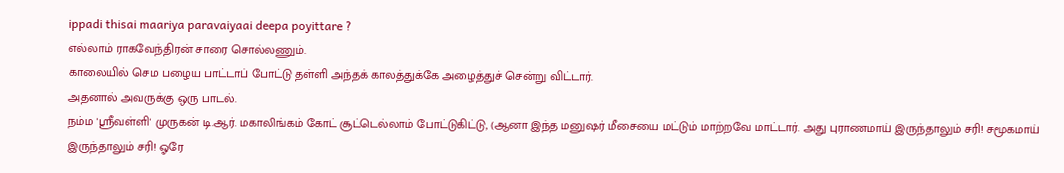ippadi thisai maariya paravaiyaai deepa poyittare ?
எல்லாம் ராகவேந்திரன் சாரை சொல்லணும்.
காலையில் செம பழைய பாட்டாப் போட்டு தள்ளி அந்தக் காலத்துக்கே அழைத்துச் சென்று விட்டார்.
அதனால் அவருக்கு ஒரு பாடல்.
நம்ம 'ஸ்ரீவள்ளி' முருகன் டி.ஆர். மகாலிங்கம் கோட் சூட்டெல்லாம் போட்டுகிட்டு, (ஆனா இந்த மனுஷர் மீசையை மட்டும் மாற்றவே மாட்டார். அது புராணமாய் இருந்தாலும் சரி! சமூகமாய் இருந்தாலும் சரி! ஓரே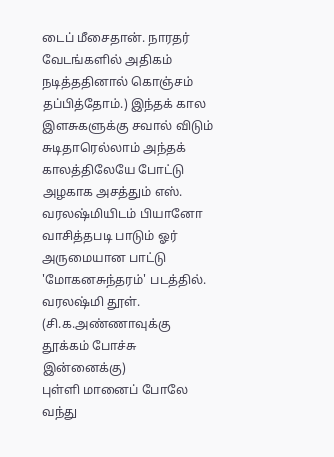டைப் மீசைதான். நாரதர் வேடங்களில் அதிகம் நடித்ததினால் கொஞ்சம் தப்பித்தோம்.) இந்தக் கால இளசுகளுக்கு சவால் விடும் சுடிதாரெல்லாம் அந்தக் காலத்திலேயே போட்டு அழகாக அசத்தும் எஸ். வரலஷ்மியிடம் பியானோ வாசித்தபடி பாடும் ஓர் அருமையான பாட்டு 'மோகனசுந்தரம்' படத்தில். வரலஷ்மி தூள். (சி.க.அண்ணாவுக்கு தூக்கம் போச்சு இன்னைக்கு)
புள்ளி மானைப் போலே வந்து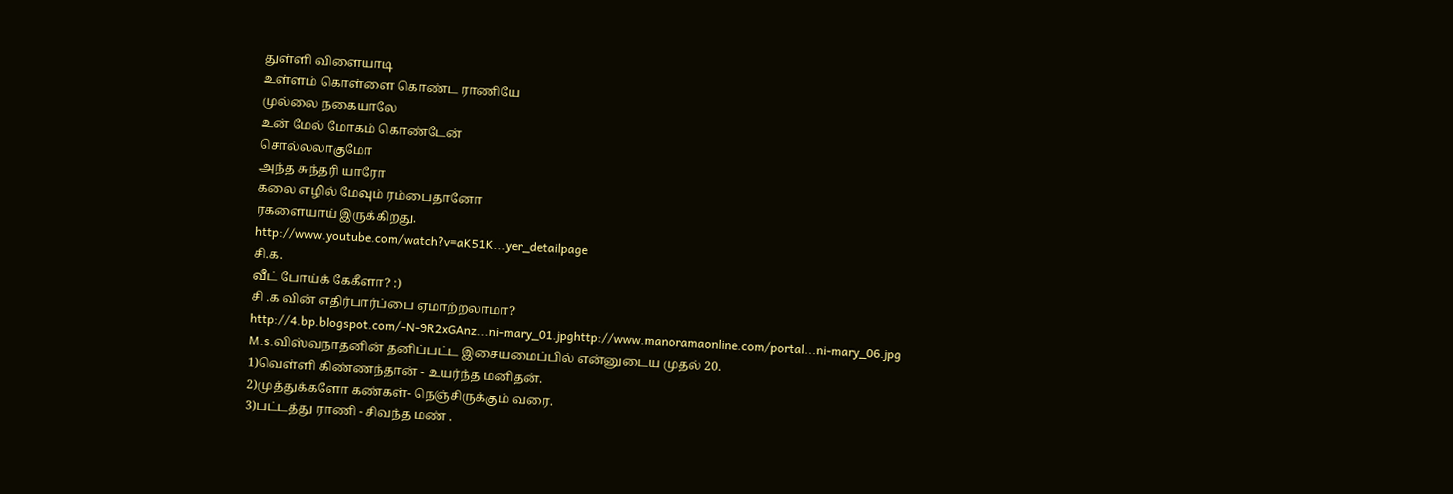துள்ளி விளையாடி
உள்ளம் கொள்ளை கொண்ட ராணியே
முல்லை நகையாலே
உன் மேல் மோகம் கொண்டேன்
சொல்லலாகுமோ
அந்த சுந்தரி யாரோ
கலை எழில் மேவும் ரம்பைதானோ
ரகளையாய் இருக்கிறது.
http://www.youtube.com/watch?v=aK51K...yer_detailpage
சி.க.
வீட் போய்க் கேகீளா? :)
சி .க வின் எதிர்பார்ப்பை ஏமாற்றலாமா?
http://4.bp.blogspot.com/-N-9R2xGAnz...ni-mary_01.jpghttp://www.manoramaonline.com/portal...ni-mary_06.jpg
M.s.விஸ்வநாதனின் தனிப்பட்ட இசையமைப்பில் என்னுடைய முதல் 20.
1)வெள்ளி கிண்ணந்தான் - உயர்ந்த மனிதன்.
2)முத்துக்களோ கண்கள்- நெஞ்சிருக்கும் வரை.
3)பட்டத்து ராணி - சிவந்த மண் .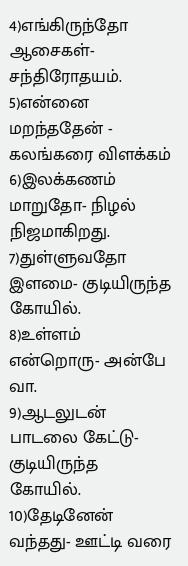4)எங்கிருந்தோ ஆசைகள்- சந்திரோதயம்.
5)என்னை மறந்ததேன் - கலங்கரை விளக்கம்
6)இலக்கணம் மாறுதோ- நிழல் நிஜமாகிறது.
7)துள்ளுவதோ இளமை- குடியிருந்த கோயில்.
8)உள்ளம் என்றொரு- அன்பே வா.
9)ஆடலுடன் பாடலை கேட்டு- குடியிருந்த கோயில்.
10)தேடினேன் வந்தது- ஊட்டி வரை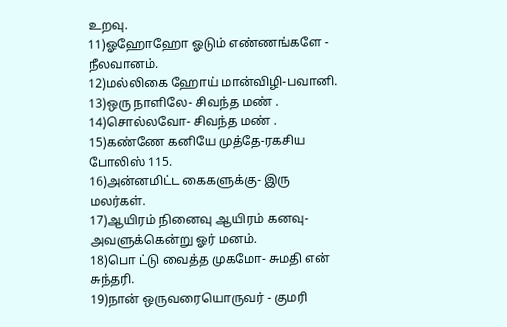உறவு.
11)ஓஹோஹோ ஓடும் எண்ணங்களே - நீலவானம்.
12)மல்லிகை ஹோய் மான்விழி-பவானி.
13)ஒரு நாளிலே- சிவந்த மண் .
14)சொல்லவோ- சிவந்த மண் .
15)கண்ணே கனியே முத்தே-ரகசிய போலிஸ் 115.
16)அன்னமிட்ட கைகளுக்கு- இரு மலர்கள்.
17)ஆயிரம் நினைவு ஆயிரம் கனவு- அவளுக்கென்று ஓர் மனம்.
18)பொ ட்டு வைத்த முகமோ- சுமதி என் சுந்தரி.
19)நான் ஒருவரையொருவர் - குமரி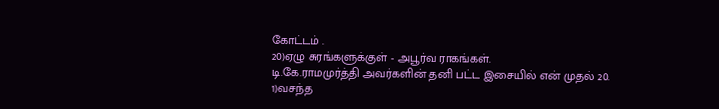கோட்டம் .
20)ஏழு சுரங்களுக்குள் - அபூர்வ ராகங்கள்.
டி.கே.ராமமுர்த்தி அவர்களின் தனி பட்ட இசையில் என் முதல் 20.
1)வசந்த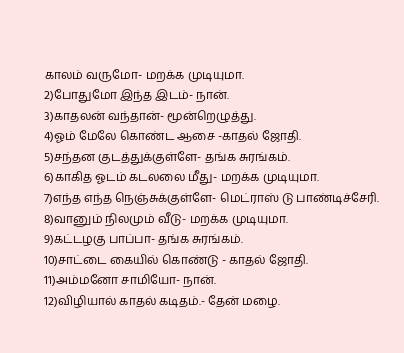காலம் வருமோ- மறக்க முடியுமா.
2)போதுமோ இந்த இடம்- நான்.
3)காதலன் வந்தான்- மூன்றெழுத்து.
4)ஓம் மேலே கொண்ட ஆசை -காதல் ஜோதி.
5)சந்தன குடத்துக்குள்ளே- தங்க சுரங்கம்.
6)காகித ஓடம் கடலலை மீது- மறக்க முடியுமா.
7)எந்த எந்த நெஞ்சுக்குள்ளே- மெட்ராஸ் டு பாண்டிச்சேரி.
8)வானும் நிலமும் வீடு- மறக்க முடியுமா.
9)கட்டழகு பாப்பா- தங்க சுரங்கம்.
10)சாட்டை கையில் கொண்டு - காதல் ஜோதி.
11)அம்மனோ சாமியோ- நான்.
12)விழியால் காதல் கடிதம்.- தேன் மழை.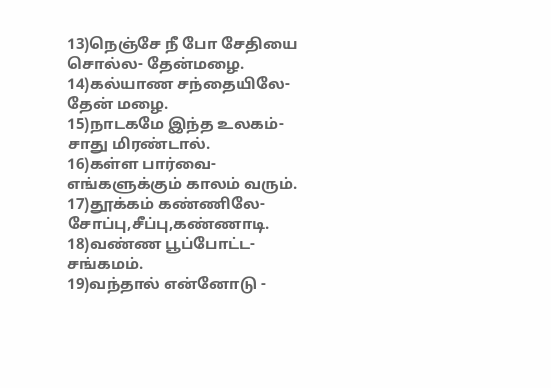13)நெஞ்சே நீ போ சேதியை சொல்ல- தேன்மழை.
14)கல்யாண சந்தையிலே- தேன் மழை.
15)நாடகமே இந்த உலகம்- சாது மிரண்டால்.
16)கள்ள பார்வை- எங்களுக்கும் காலம் வரும்.
17)தூக்கம் கண்ணிலே- சோப்பு,சீப்பு,கண்ணாடி.
18)வண்ண பூப்போட்ட- சங்கமம்.
19)வந்தால் என்னோடு -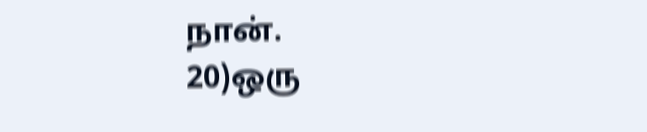நான்.
20)ஒரு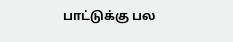பாட்டுக்கு பல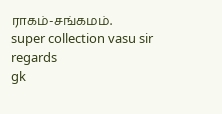ராகம்-சங்கமம்.
super collection vasu sir
regards
gk